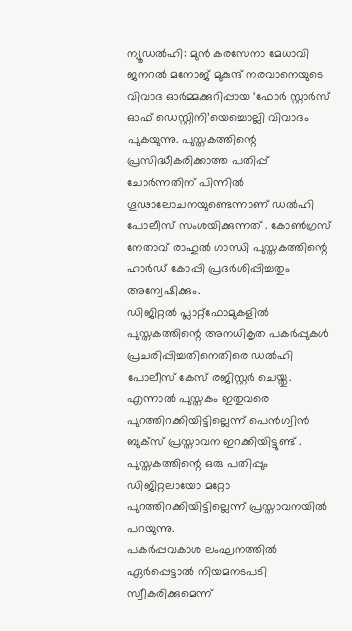ന്യൂഡൽഹി: മുൻ കരസേനാ മേധാവി ജനറൽ മനോജ് മുകുന്ദ് നരവാനെയുടെ വിവാദ ഓർമ്മക്കുറിപ്പായ ‘ഫോർ സ്റ്റാർസ് ഓഫ് ഡെസ്റ്റിനി’യെച്ചൊല്ലി വിവാദം പുകയുന്നു. പുസ്തകത്തിന്റെ പ്രസിദ്ധീകരിക്കാത്ത പതിപ്പ് ചോർന്നതിന് പിന്നിൽ ഗൂഢാലോചനയുണ്ടെന്നാണ് ഡൽഹി പോലീസ് സംശയിക്കുന്നത് . കോൺഗ്രസ് നേതാവ് രാഹുൽ ഗാന്ധി പുസ്തകത്തിന്റെ ഹാർഡ് കോപ്പി പ്രദർശിപ്പിച്ചതും അന്വേഷിക്കും.
ഡിജിറ്റൽ പ്ലാറ്റ്ഫോമുകളിൽ പുസ്തകത്തിന്റെ അനധികൃത പകർപ്പുകൾ പ്രചരിപ്പിച്ചതിനെതിരെ ഡൽഹി പോലീസ് കേസ് രജിസ്റ്റർ ചെയ്തു. എന്നാൽ പുസ്തകം ഇതുവരെ പുറത്തിറക്കിയിട്ടില്ലെന്ന് പെൻഗ്വിൻ ബുക്സ് പ്രസ്താവന ഇറക്കിയിട്ടുണ്ട് . പുസ്തകത്തിന്റെ ഒരു പതിപ്പും ഡിജിറ്റലായോ മറ്റോ പുറത്തിറക്കിയിട്ടില്ലെന്ന് പ്രസ്താവനയിൽ പറയുന്നു.
പകർപ്പവകാശ ലംഘനത്തിൽ ഏർപ്പെട്ടാൽ നിയമനടപടി സ്വീകരിക്കുമെന്ന്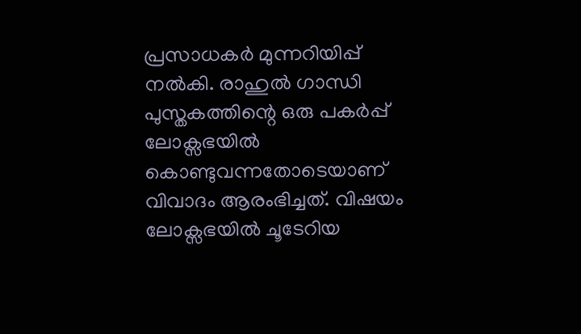പ്രസാധകർ മുന്നറിയിപ്പ് നൽകി. രാഹുൽ ഗാന്ധി പുസ്തകത്തിന്റെ ഒരു പകർപ്പ് ലോക്സഭയിൽ കൊണ്ടുവന്നതോടെയാണ് വിവാദം ആരംഭിച്ചത്. വിഷയം ലോക്സഭയിൽ ചൂടേറിയ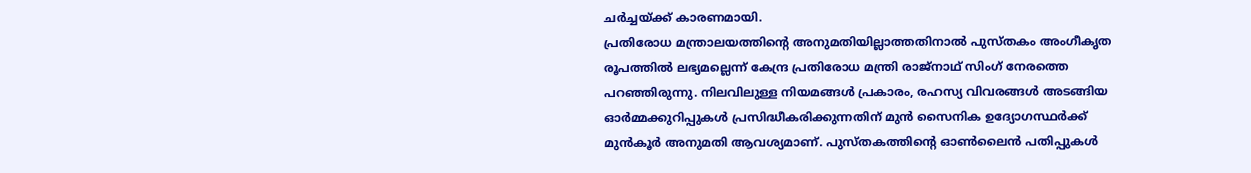ചർച്ചയ്ക്ക് കാരണമായി.
പ്രതിരോധ മന്ത്രാലയത്തിന്റെ അനുമതിയില്ലാത്തതിനാൽ പുസ്തകം അംഗീകൃത രൂപത്തിൽ ലഭ്യമല്ലെന്ന് കേന്ദ്ര പ്രതിരോധ മന്ത്രി രാജ്നാഥ് സിംഗ് നേരത്തെ പറഞ്ഞിരുന്നു. നിലവിലുള്ള നിയമങ്ങൾ പ്രകാരം, രഹസ്യ വിവരങ്ങൾ അടങ്ങിയ ഓർമ്മക്കുറിപ്പുകൾ പ്രസിദ്ധീകരിക്കുന്നതിന് മുൻ സൈനിക ഉദ്യോഗസ്ഥർക്ക് മുൻകൂർ അനുമതി ആവശ്യമാണ്. പുസ്തകത്തിന്റെ ഓൺലൈൻ പതിപ്പുകൾ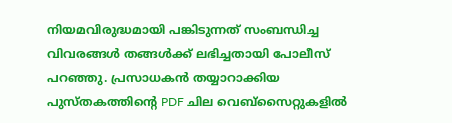നിയമവിരുദ്ധമായി പങ്കിടുന്നത് സംബന്ധിച്ച വിവരങ്ങൾ തങ്ങൾക്ക് ലഭിച്ചതായി പോലീസ് പറഞ്ഞു. പ്രസാധകൻ തയ്യാറാക്കിയ പുസ്തകത്തിന്റെ PDF ചില വെബ്സൈറ്റുകളിൽ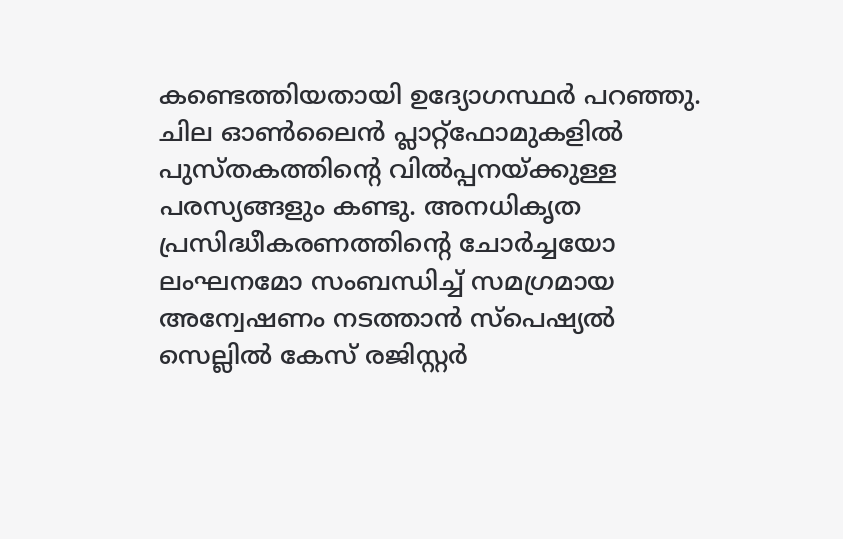കണ്ടെത്തിയതായി ഉദ്യോഗസ്ഥർ പറഞ്ഞു.
ചില ഓൺലൈൻ പ്ലാറ്റ്ഫോമുകളിൽ പുസ്തകത്തിന്റെ വിൽപ്പനയ്ക്കുള്ള പരസ്യങ്ങളും കണ്ടു. അനധികൃത പ്രസിദ്ധീകരണത്തിന്റെ ചോർച്ചയോ ലംഘനമോ സംബന്ധിച്ച് സമഗ്രമായ അന്വേഷണം നടത്താൻ സ്പെഷ്യൽ സെല്ലിൽ കേസ് രജിസ്റ്റർ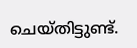ചെയ്തിട്ടുണ്ട്.